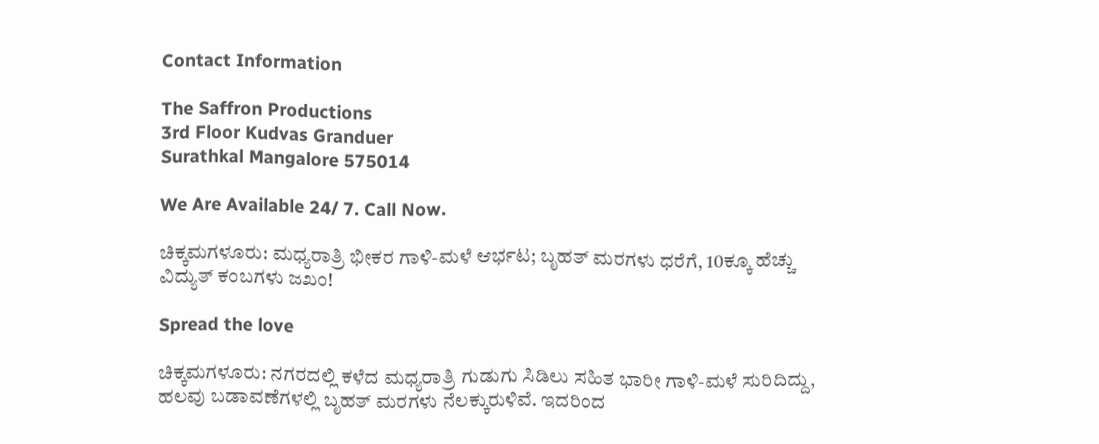Contact Information

The Saffron Productions
3rd Floor Kudvas Granduer
Surathkal Mangalore 575014

We Are Available 24/ 7. Call Now.

ಚಿಕ್ಕಮಗಳೂರು: ಮಧ್ಯರಾತ್ರಿ ಭೀಕರ ಗಾಳಿ-ಮಳೆ ಆರ್ಭಟ; ಬೃಹತ್ ಮರಗಳು ಧರೆಗೆ, 10ಕ್ಕೂ ಹೆಚ್ಚು ವಿದ್ಯುತ್ ಕಂಬಗಳು ಜಖಂ!

Spread the love

ಚಿಕ್ಕಮಗಳೂರು: ನಗರದಲ್ಲಿ ಕಳೆದ ಮಧ್ಯರಾತ್ರಿ ಗುಡುಗು ಸಿಡಿಲು ಸಹಿತ ಭಾರೀ ಗಾಳಿ-ಮಳೆ ಸುರಿದಿದ್ದು, ಹಲವು ಬಡಾವಣೆಗಳಲ್ಲಿ ಬೃಹತ್ ಮರಗಳು ನೆಲಕ್ಕುರುಳಿವೆ. ಇದರಿಂದ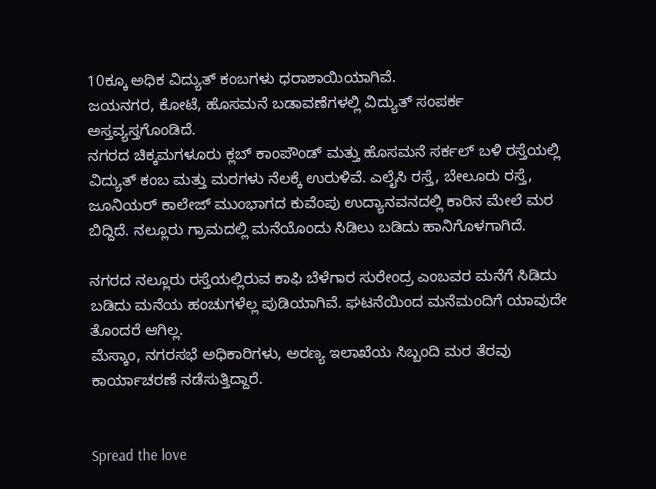10ಕ್ಕೂ ಅಧಿಕ ವಿದ್ಯುತ್ ಕಂಬಗಳು ಧರಾಶಾಯಿಯಾಗಿವೆ.
ಜಯನಗರ, ಕೋಟೆ, ಹೊಸಮನೆ ಬಡಾವಣೆಗಳಲ್ಲಿ ವಿದ್ಯುತ್ ಸಂಪರ್ಕ ಅಸ್ತವ್ಯಸ್ತಗೊಂಡಿದೆ.
ನಗರದ ಚಿಕ್ಕಮಗಳೂರು ಕ್ಲಬ್ ಕಾಂಪೌಂಡ್ ಮತ್ತು ಹೊಸಮನೆ ಸರ್ಕಲ್ ಬಳಿ ರಸ್ತೆಯಲ್ಲಿ ವಿದ್ಯುತ್ ಕಂಬ ಮತ್ತು ಮರಗಳು ನೆಲಕ್ಕೆ ಉರುಳಿವೆ. ಎಲೈಸಿ ರಸ್ತೆ, ಬೇಲೂರು ರಸ್ತೆ, ಜೂನಿಯರ್ ಕಾಲೇಜ್ ಮುಂಭಾಗದ ಕುವೆಂಪು ಉದ್ಯಾನವನದಲ್ಲಿ ಕಾರಿನ ಮೇಲೆ ಮರ ಬಿದ್ದಿದೆ. ನಲ್ಲೂರು ಗ್ರಾಮದಲ್ಲಿ ಮನೆಯೊಂದು ಸಿಡಿಲು ಬಡಿದು ಹಾನಿಗೊಳಗಾಗಿದೆ.

ನಗರದ ನಲ್ಲೂರು ರಸ್ತೆಯಲ್ಲಿರುವ ಕಾಫಿ ಬೆಳೆಗಾರ ಸುರೇಂದ್ರ ಎಂಬವರ ಮನೆಗೆ ಸಿಡಿದು ಬಡಿದು ಮನೆಯ ಹಂಚುಗಳೆಲ್ಲ ಪುಡಿಯಾಗಿವೆ. ಘಟನೆಯಿಂದ ಮನೆಮಂದಿಗೆ ಯಾವುದೇ ತೊಂದರೆ ಆಗಿಲ್ಲ.
ಮೆಸ್ಕಾಂ, ನಗರಸಭೆ ಅಧಿಕಾರಿಗಳು, ಅರಣ್ಯ ಇಲಾಖೆಯ ಸಿಬ್ಬಂದಿ ಮರ ತೆರವು ಕಾರ್ಯಾಚರಣೆ ನಡೆಸುತ್ತಿದ್ದಾರೆ.


Spread the love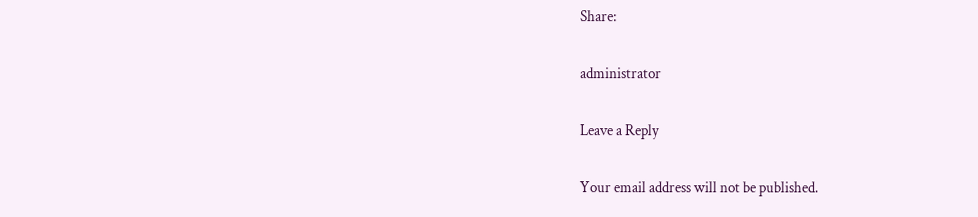Share:

administrator

Leave a Reply

Your email address will not be published.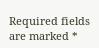Required fields are marked *